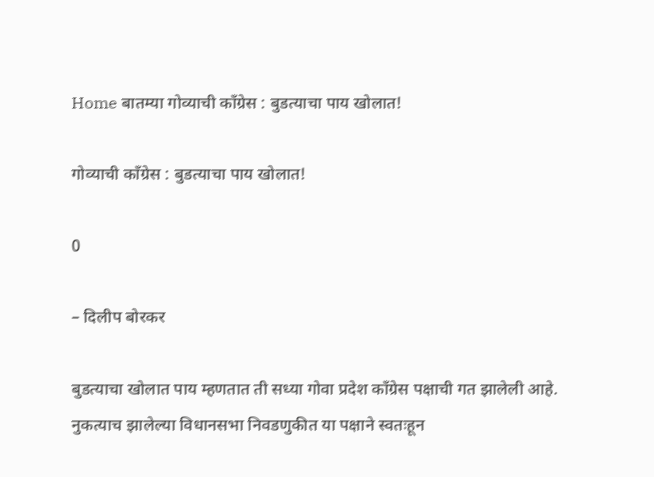Home बातम्या गोव्याची कॉंग्रेस : बुडत्याचा पाय खोलात!

गोव्याची कॉंग्रेस : बुडत्याचा पाय खोलात!

0

– दिलीप बोरकर

बुडत्याचा खोलात पाय म्हणतात ती सध्या गोवा प्रदेश कॉंग्रेस पक्षाची गत झालेली आहे. नुकत्याच झालेल्या विधानसभा निवडणुकीत या पक्षाने स्वतःहून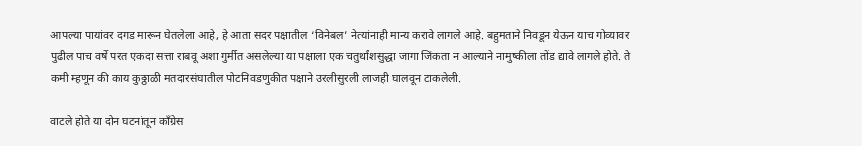आपल्या पायांवर दगड मारून घेतलेला आहे, हे आता सदर पक्षातील ‘विनेबल’ नेत्यांनाही मान्य करावे लागले आहे. बहुमताने निवडून येऊन याच गोव्यावर पुढील पाच वर्षे परत एकदा सत्ता राबवू अशा गुर्मीत असलेल्या या पक्षाला एक चतुर्थांशसुद्धा जागा जिंकता न आल्याने नामुष्कीला तोंड द्यावे लागले होते. ते कमी म्हणून की काय कुठ्ठाळी मतदारसंघातील पोटनिवडणुकीत पक्षाने उरलीसुरली लाजही घालवून टाकलेली.

वाटले होते या दोन घटनांतून कॉंग्रेस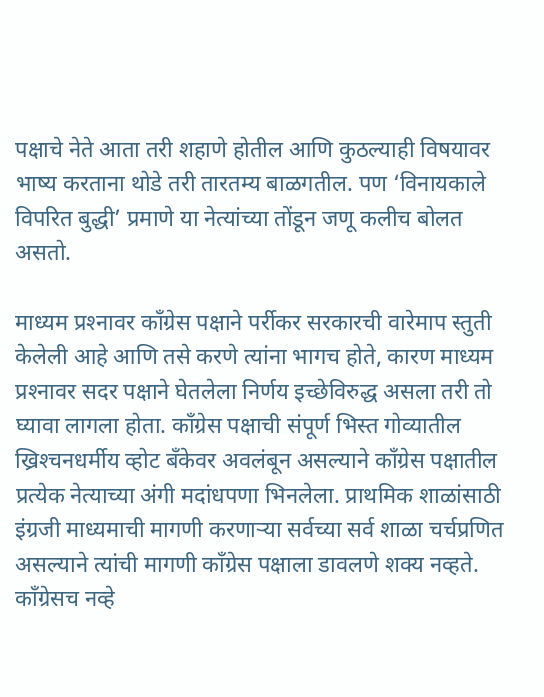पक्षाचे नेते आता तरी शहाणे होतील आणि कुठल्याही विषयावर भाष्य करताना थोडे तरी तारतम्य बाळगतील. पण ‘विनायकाले विपरित बुद्धी’ प्रमाणे या नेत्यांच्या तोंडून जणू कलीच बोलत असतो.

माध्यम प्रश्‍नावर कॉंग्रेस पक्षाने पर्रीकर सरकारची वारेमाप स्तुती केलेली आहे आणि तसे करणे त्यांना भागच होते, कारण माध्यम प्रश्‍नावर सदर पक्षाने घेतलेला निर्णय इच्छेविरुद्ध असला तरी तो घ्यावा लागला होता. कॉंग्रेस पक्षाची संपूर्ण भिस्त गोव्यातील ख्रिश्‍चनधर्मीय व्होट बँकेवर अवलंबून असल्याने कॉंग्रेस पक्षातील प्रत्येक नेत्याच्या अंगी मदांधपणा भिनलेला. प्राथमिक शाळांसाठी इंग्रजी माध्यमाची मागणी करणार्‍या सर्वच्या सर्व शाळा चर्चप्रणित असल्याने त्यांची मागणी कॉंग्रेस पक्षाला डावलणे शक्य नव्हते. कॉंग्रेसच नव्हे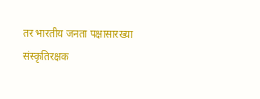तर भारतीय जनता पक्षासारख्या संस्कृतिरक्षक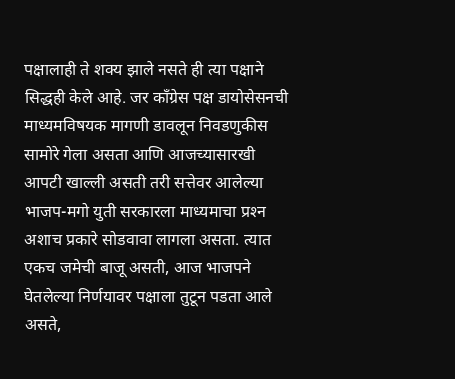पक्षालाही ते शक्य झाले नसते ही त्या पक्षाने सिद्धही केले आहे. जर कॉंग्रेस पक्ष डायोसेसनची माध्यमविषयक मागणी डावलून निवडणुकीस सामोरे गेला असता आणि आजच्यासारखी आपटी खाल्ली असती तरी सत्तेवर आलेल्या भाजप-मगो युती सरकारला माध्यमाचा प्रश्‍न अशाच प्रकारे सोडवावा लागला असता. त्यात एकच जमेची बाजू असती, आज भाजपने घेतलेल्या निर्णयावर पक्षाला तुटून पडता आले असते,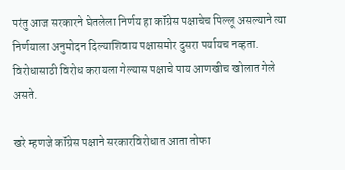परंतु आज सरकारने घेतलेला निर्णय हा कॉंग्रेस पक्षाचेच पिल्लू असल्याने त्या निर्णयाला अनुमोदन दिल्याशिवाय पक्षासमोर दुसरा पर्यायच नव्हता. विरोधासाठी विरोध करायला गेल्यास पक्षाचे पाय आणखीच खोलात गेले असते.

खरे म्हणजे कॉंग्रेस पक्षाने सरकारविरोधात आता तोफा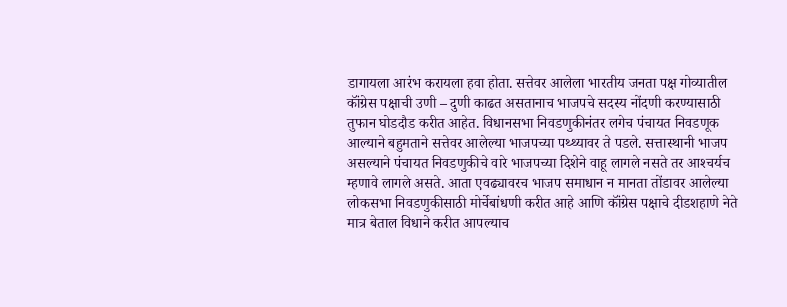डागायला आरंभ करायला हवा होता. सत्तेवर आलेला भारतीय जनता पक्ष गोव्यातील कॉंग्रेस पक्षाची उणी – दुणी काढत असतानाच भाजपचे सदस्य नोंदणी करण्यासाठी तुफान घोडदौड करीत आहेत. विधानसभा निवडणुकीनंतर लगेच पंचायत निवडणूक आल्याने बहुमताने सत्तेवर आलेल्या भाजपच्या पथ्थ्यावर ते पडले. सत्तास्थानी भाजप असल्याने पंचायत निवडणुकीचे वारे भाजपच्या दिशेने वाहू लागले नसते तर आश्‍चर्यच म्हणावे लागले असते. आता एवढ्यावरच भाजप समाधान न मानता तोंडावर आलेल्या लोकसभा निवडणुकीसाठी मोर्चेबांधणी करीत आहे आणि कॉंग्रेस पक्षाचे दीडशहाणे नेते मात्र बेताल विधाने करीत आपल्याच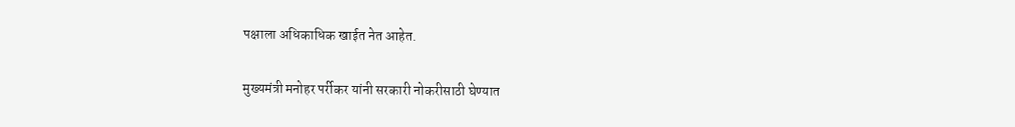पक्षाला अधिकाधिक खाईत नेत आहेत.

मुख्यमंत्री मनोहर पर्रीकर यांनी सरकारी नोकरीसाठी घेण्यात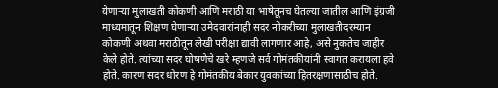येणार्‍या मुलाखती कोकणी आणि मराठी या भाषेतूनच घेतल्या जातील आणि इंग्रजी माध्यमातून शिक्षण घेणार्‍या उमेदवारांनाही सदर नोकरीच्या मुलाखतीदरम्यान कोकणी अथवा मराठीतून लेखी परीक्षा द्यावी लागणार आहे, असे नुकतेच जाहीर केले होते. त्यांच्या सदर घोषणेचे खरे म्हणजे सर्व गोमंतकीयांनी स्वागत करायला हवे होते. कारण सदर धोरण हे गोमंतकीय बेकार युवकांच्या हितरक्षणासाठीच होते.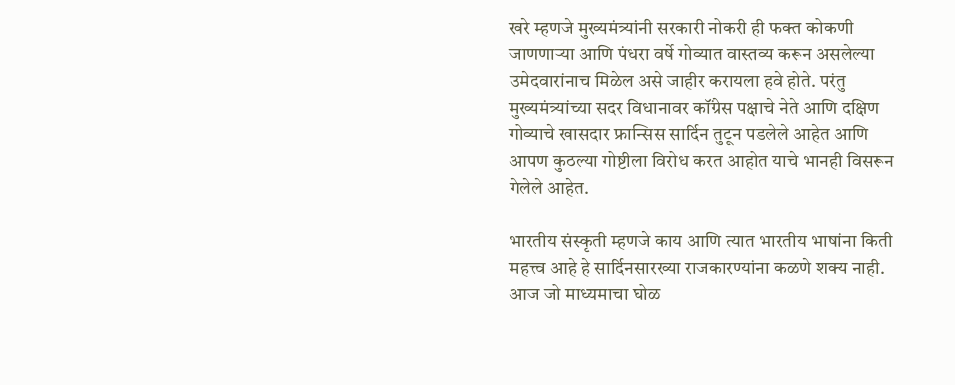खरे म्हणजे मुख्यमंत्र्यांनी सरकारी नोकरी ही फक्त कोकणी जाणणार्‍या आणि पंधरा वर्षे गोव्यात वास्तव्य करून असलेल्या उमेदवारांनाच मिळेल असे जाहीर करायला हवे होते. परंतु मुख्यमंत्र्यांच्या सदर विधानावर कॉंग्रेस पक्षाचे नेते आणि दक्षिण गोव्याचे खासदार फ्रान्सिस सार्दिन तुटून पडलेले आहेत आणि आपण कुठल्या गोष्टीला विरोध करत आहोत याचे भानही विसरून गेलेले आहेत.

भारतीय संस्कृती म्हणजे काय आणि त्यात भारतीय भाषांना किती महत्त्व आहे हे सार्दिनसारख्या राजकारण्यांना कळणे शक्य नाही. आज जो माध्यमाचा घोळ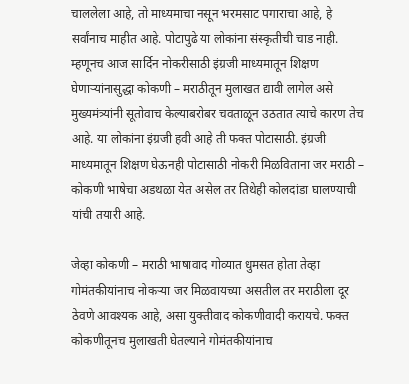चाललेला आहे, तो माध्यमाचा नसून भरमसाट पगाराचा आहे, हे सर्वांनाच माहीत आहे. पोटापुढे या लोकांना संस्कृतीची चाड नाही. म्हणूनच आज सार्दिन नोकरीसाठी इंग्रजी माध्यमातून शिक्षण घेणार्‍यांनासुद्धा कोकणी – मराठीतून मुलाखत द्यावी लागेल असे मुख्यमंत्र्यांनी सूतोवाच केल्याबरोबर चवताळून उठतात त्याचे कारण तेच आहे. या लोकांना इंग्रजी हवी आहे ती फक्त पोटासाठी. इंग्रजी माध्यमातून शिक्षण घेऊनही पोटासाठी नोकरी मिळविताना जर मराठी – कोकणी भाषेचा अडथळा येत असेल तर तिथेही कोलदांडा घालण्याची यांची तयारी आहे.

जेव्हा कोकणी – मराठी भाषावाद गोव्यात धुमसत होता तेव्हा गोमंतकीयांनाच नोकर्‍या जर मिळवायच्या असतील तर मराठीला दूर ठेवणे आवश्यक आहे, असा युक्तीवाद कोकणीवादी करायचे. फक्त कोकणीतूनच मुलाखती घेतल्याने गोमंतकीयांनाच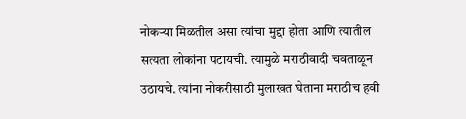नोकर्‍या मिळतील असा त्यांचा मुद्दा होता आणि त्यातील सत्यता लोकांना पटायची. त्यामुळे मराठीवादी चवताळून उठायचे. त्यांना नोकरीसाठी मुलाखत घेताना मराठीच हवी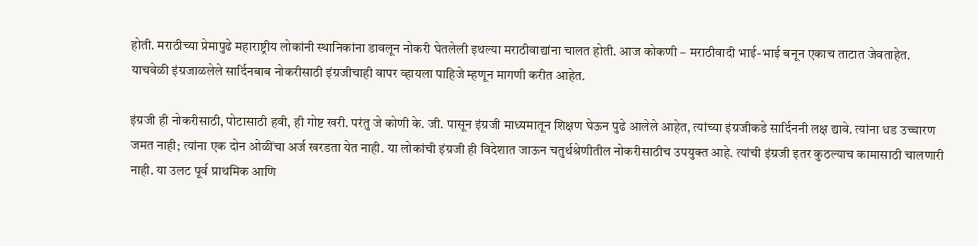होती. मराठीच्या प्रेमापुढे महाराष्ट्रीय लोकांनी स्थानिकांना डावलून नोकरी घेतलेली इथल्या मराठीवाद्यांना चालत होती. आज कोकणी – मराठीवादी भाई-भाई बनून एकाच ताटात जेवताहेत. याचवेळी इंग्रजाळलेले सार्दिनबाब नोकरीसाठी इंग्रजीचाही वापर व्हायला पाहिजे म्हणून मागणी करीत आहेत.

इंग्रजी ही नोकरीसाठी, पोटासाठी हवी, ही गोष्ट खरी. परंतु जे कोणी के. जी. पासून इंग्रजी माध्यमातून शिक्षण घेऊन पुढे आलेले आहेत, त्यांच्या इंग्रजीकडे सार्दिननी लक्ष द्यावे. त्यांना धड उच्चारण जमत नाही; त्यांना एक दोन ओळींचा अर्ज खरडता येत नाही. या लोकांची इंग्रजी ही विदेशात जाऊन चतुर्थश्रेणीतील नोकरीसाठीच उपयुक्त आहे. त्यांची इंग्रजी इतर कुठल्याच कामासाठी चालणारी नाही. या उलट पूर्व प्राथमिक आणि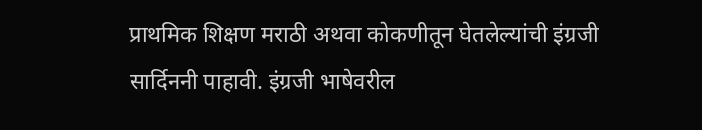प्राथमिक शिक्षण मराठी अथवा कोकणीतून घेतलेल्यांची इंग्रजी सार्दिननी पाहावी. इंग्रजी भाषेवरील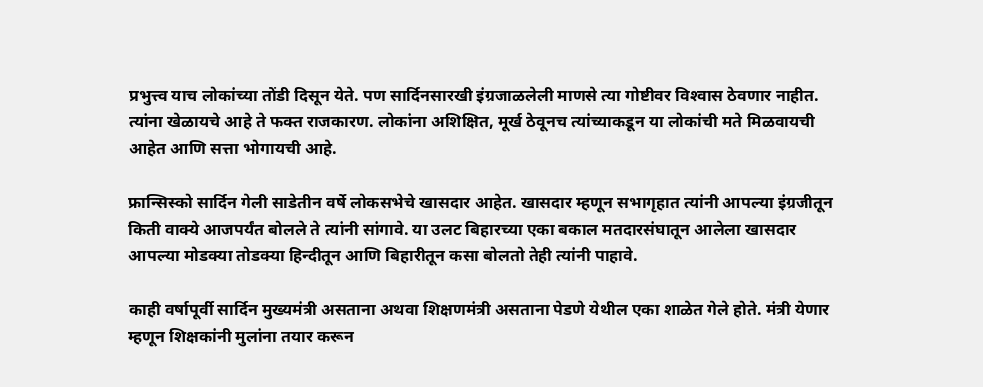प्रभुत्त्व याच लोकांच्या तोंडी दिसून येते. पण सार्दिनसारखी इंग्रजाळलेली माणसे त्या गोष्टीवर विश्‍वास ठेवणार नाहीत. त्यांना खेळायचे आहे ते फक्त राजकारण. लोकांना अशिक्षित, मूर्ख ठेवूनच त्यांच्याकडून या लोकांची मते मिळवायची आहेत आणि सत्ता भोगायची आहे.

फ्रान्सिस्को सार्दिन गेली साडेतीन वर्षे लोकसभेचे खासदार आहेत. खासदार म्हणून सभागृहात त्यांनी आपल्या इंग्रजीतून किती वाक्ये आजपर्यंत बोलले ते त्यांनी सांगावे. या उलट बिहारच्या एका बकाल मतदारसंघातून आलेला खासदार आपल्या मोडक्या तोडक्या हिन्दीतून आणि बिहारीतून कसा बोलतो तेही त्यांनी पाहावे.

काही वर्षापूर्वी सार्दिन मुख्यमंत्री असताना अथवा शिक्षणमंत्री असताना पेडणे येथील एका शाळेत गेले होते. मंत्री येणार म्हणून शिक्षकांनी मुलांना तयार करून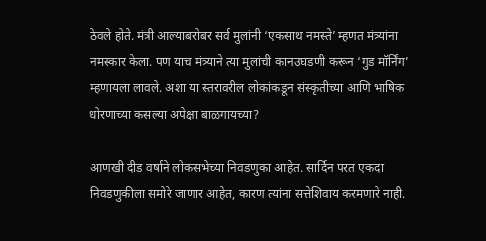ठेवले होते. मंत्री आल्याबरोबर सर्व मुलांनी ‘एकसाथ नमस्ते’ म्हणत मंत्र्यांना नमस्कार केला. पण याच मंत्र्याने त्या मुलांची कानउघडणी करून ‘गुड मॉर्निंग’ म्हणायला लावले. अशा या स्तरावरील लोकांकडून संस्कृतीच्या आणि भाषिक धोरणाच्या कसल्या अपेक्षा बाळगायच्या?

आणखी दीड वर्षाने लोकसभेच्या निवडणुका आहेत. सार्दिन परत एकदा निवडणुकीला समोरे जाणार आहेत, कारण त्यांना सत्तेशिवाय करमणारे नाही.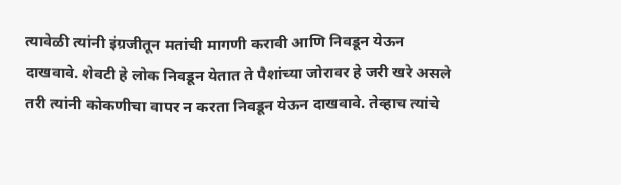त्यावेळी त्यांनी इंग्रजीतून मतांची मागणी करावी आणि निवडून येऊन दाखवावे. शेवटी हे लोक निवडून येतात ते पैशांच्या जोरावर हे जरी खरे असले तरी त्यांनी कोकणीचा वापर न करता निवडून येऊन दाखवावे. तेव्हाच त्यांचे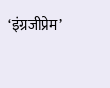‘इंग्रजीप्रेम’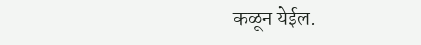कळून येईल.